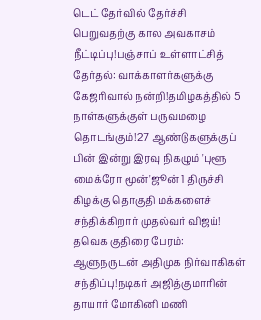டெட் தேர்வில் தேர்ச்சி பெறுவதற்கு கால அவகாசம் நீட்டிப்பு!பஞ்சாப் உள்ளாட்சித் தேர்தல்: வாக்காளர்களுக்கு கேஜரிவால் நன்றி!தமிழகத்தில் 5 நாள்களுக்குள் பருவமழை தொடங்கும்!27 ஆண்டுகளுக்குப் பின் இன்று இரவு நிகழும் 'புளூ மைக்ரோ மூன்'ஜூன் 1 திருச்சி கிழக்கு தொகுதி மக்களைச் சந்திக்கிறார் முதல்வர் விஜய்! தவெக குதிரை பேரம்: ஆளுநருடன் அதிமுக நிர்வாகிகள் சந்திப்பு!நடிகர் அஜித்குமாரின் தாயார் மோகினி மணி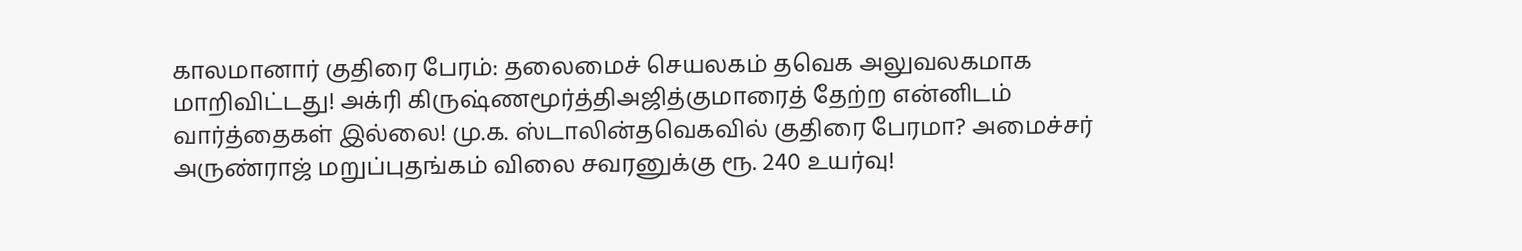காலமானார் குதிரை பேரம்: தலைமைச் செயலகம் தவெக அலுவலகமாக மாறிவிட்டது! அக்ரி கிருஷ்ணமூர்த்திஅஜித்குமாரைத் தேற்ற என்னிடம் வார்த்தைகள் இல்லை! மு.க. ஸ்டாலின்தவெகவில் குதிரை பேரமா? அமைச்சர் அருண்ராஜ் மறுப்புதங்கம் விலை சவரனுக்கு ரூ. 240 உயர்வு!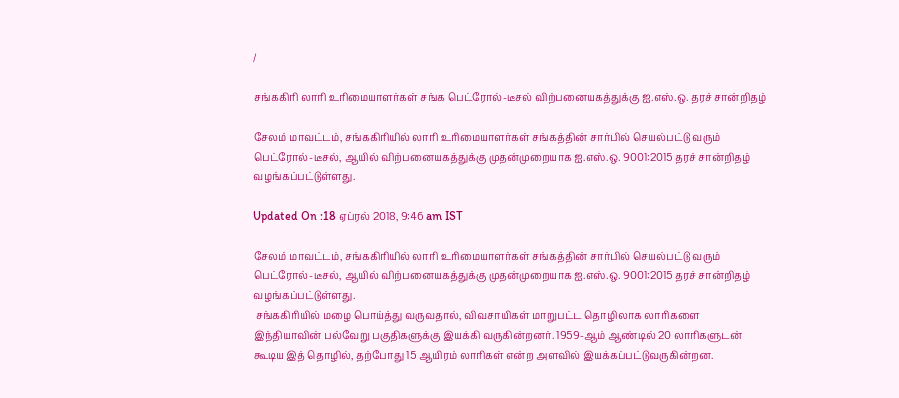/

சங்ககிரி லாரி உரிமையாளர்கள் சங்க பெட்ரோல்-டீசல் விற்பனையகத்துக்கு ஐ.எஸ்.ஒ. தரச் சான்றிதழ்

சேலம் மாவட்டம், சங்ககிரியில் லாரி உரிமையாளர்கள் சங்கத்தின் சார்பில் செயல்பட்டு வரும் பெட்ரோல்-டீசல், ஆயில் விற்பனையகத்துக்கு முதன்முறையாக ஐ.எஸ்.ஒ. 9001:2015 தரச் சான்றிதழ் வழங்கப்பட்டுள்ளது.

Updated On :18 ஏப்ரல் 2018, 9:46 am IST

சேலம் மாவட்டம், சங்ககிரியில் லாரி உரிமையாளர்கள் சங்கத்தின் சார்பில் செயல்பட்டு வரும் பெட்ரோல்-டீசல், ஆயில் விற்பனையகத்துக்கு முதன்முறையாக ஐ.எஸ்.ஒ. 9001:2015 தரச் சான்றிதழ் வழங்கப்பட்டுள்ளது.
 சங்ககிரியில் மழை பொய்த்து வருவதால், விவசாயிகள் மாறுபட்ட தொழிலாக லாரிகளை இந்தியாவின் பல்வேறு பகுதிகளுக்கு இயக்கி வருகின்றனர். 1959-ஆம் ஆண்டில் 20 லாரிகளுடன் கூடிய இத் தொழில், தற்போது 15 ஆயிரம் லாரிகள் என்ற அளவில் இயக்கப்பட்டுவருகின்றன.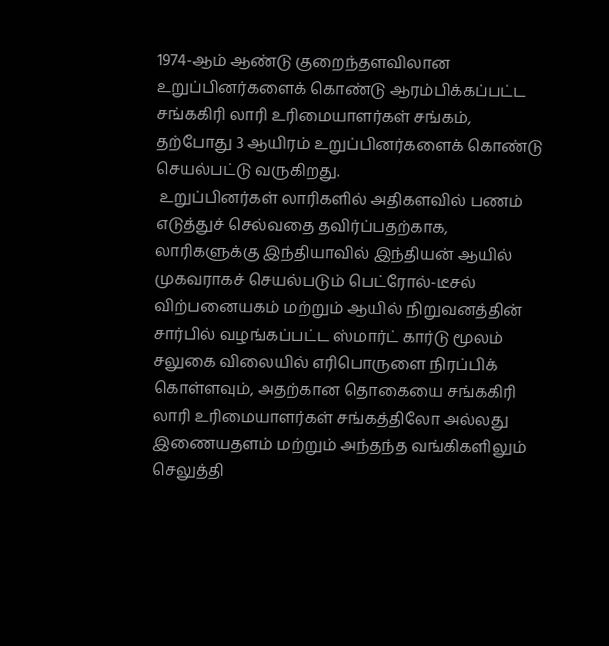1974-ஆம் ஆண்டு குறைந்தளவிலான உறுப்பினர்களைக் கொண்டு ஆரம்பிக்கப்பட்ட சங்ககிரி லாரி உரிமையாளர்கள் சங்கம், தற்போது 3 ஆயிரம் உறுப்பினர்களைக் கொண்டு செயல்பட்டு வருகிறது.
 உறுப்பினர்கள் லாரிகளில் அதிகளவில் பணம் எடுத்துச் செல்வதை தவிர்ப்பதற்காக, லாரிகளுக்கு இந்தியாவில் இந்தியன் ஆயில் முகவராகச் செயல்படும் பெட்ரோல்-டீசல் விற்பனையகம் மற்றும் ஆயில் நிறுவனத்தின் சார்பில் வழங்கப்பட்ட ஸ்மார்ட் கார்டு மூலம் சலுகை விலையில் எரிபொருளை நிரப்பிக் கொள்ளவும், அதற்கான தொகையை சங்ககிரி லாரி உரிமையாளர்கள் சங்கத்திலோ அல்லது இணையதளம் மற்றும் அந்தந்த வங்கிகளிலும் செலுத்தி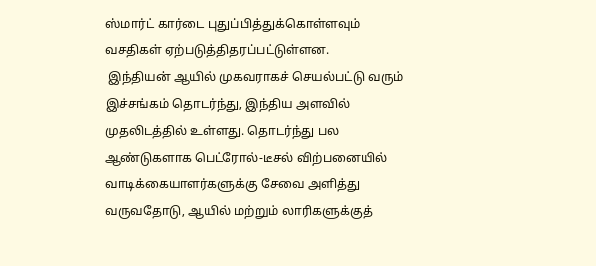ஸ்மார்ட் கார்டை புதுப்பித்துக்கொள்ளவும் வசதிகள் ஏற்படுத்திதரப்பட்டுள்ளன.
 இந்தியன் ஆயில் முகவராகச் செயல்பட்டு வரும் இச்சங்கம் தொடர்ந்து, இந்திய அளவில் முதலிடத்தில் உள்ளது. தொடர்ந்து பல ஆண்டுகளாக பெட்ரோல்-டீசல் விற்பனையில் வாடிக்கையாளர்களுக்கு சேவை அளித்து வருவதோடு, ஆயில் மற்றும் லாரிகளுக்குத்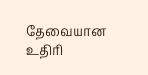தேவையான உதிரி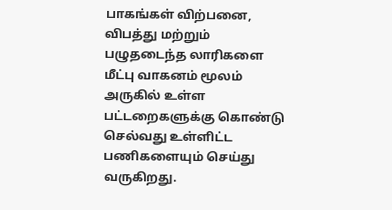பாகங்கள் விற்பனை, விபத்து மற்றும் பழுதடைந்த லாரிகளை மீட்பு வாகனம் மூலம் அருகில் உள்ள பட்டறைகளுக்கு கொண்டு செல்வது உள்ளிட்ட பணிகளையும் செய்து வருகிறது.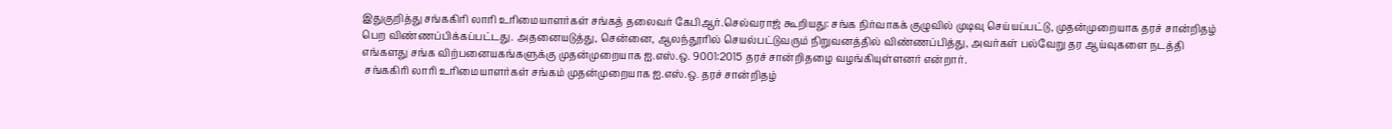இதுகுறித்து சங்ககிரி லாரி உரிமையாளர்கள் சங்கத் தலைவர் கேபிஆர்.செல்வராஜ் கூறியது: சங்க நிர்வாகக் குழுவில் முடிவு செய்யப்பட்டு, முதன்முறையாக தரச் சான்றிதழ் பெற விண்ணப்பிக்கப்பட்டது. அதனையடுத்து, சென்னை, ஆலந்தூரில் செயல்பட்டுவரும் நிறுவனத்தில் விண்ணப்பித்து, அவர்கள் பல்வேறு தர ஆய்வுகளை நடத்தி எங்களது சங்க விற்பனையகங்களுக்கு முதன்முறையாக ஐ.எஸ்.ஒ. 9001:2015 தரச் சான்றிதழை வழங்கியுள்ளனர் என்றார்.
 சங்ககிரி லாரி உரிமையாளர்கள் சங்கம் முதன்முறையாக ஐ.எஸ்.ஒ. தரச் சான்றிதழ்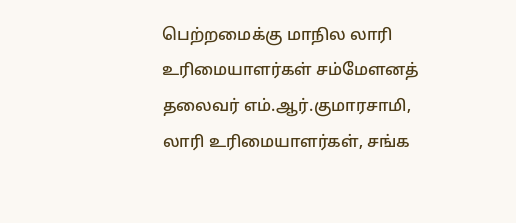பெற்றமைக்கு மாநில லாரி உரிமையாளர்கள் சம்மேளனத் தலைவர் எம்.ஆர்.குமாரசாமி, லாரி உரிமையாளர்கள், சங்க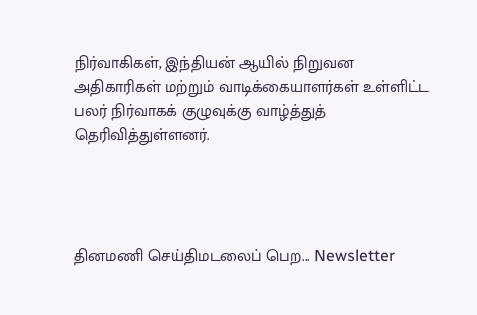நிர்வாகிகள், இந்தியன் ஆயில் நிறுவன அதிகாரிகள் மற்றும் வாடிக்கையாளர்கள் உள்ளிட்ட பலர் நிர்வாகக் குழுவுக்கு வாழ்த்துத் தெரிவித்துள்ளனர்.




தினமணி செய்திமடலைப் பெற... Newsletter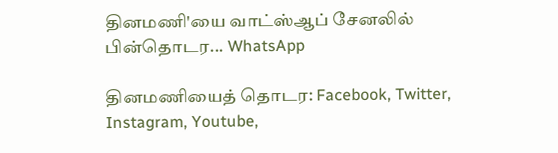தினமணி'யை வாட்ஸ்ஆப் சேனலில் பின்தொடர... WhatsApp

தினமணியைத் தொடர: Facebook, Twitter, Instagram, Youtube,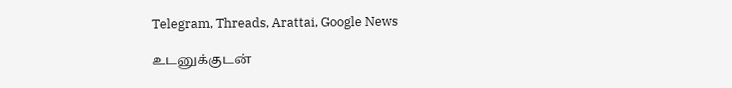Telegram, Threads, Arattai, Google News

உடனுக்குடன்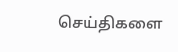செய்திகளை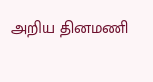அறிய தினமணி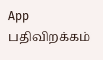App பதிவிறக்கம்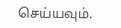செய்யவும்.